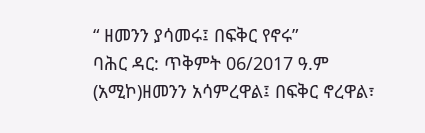“ ዘመንን ያሳመሩ፤ በፍቅር የኖሩ”
ባሕር ዳር: ጥቅምት 06/2017 ዓ.ም (አሚኮ)ዘመንን አሳምረዋል፤ በፍቅር ኖረዋል፣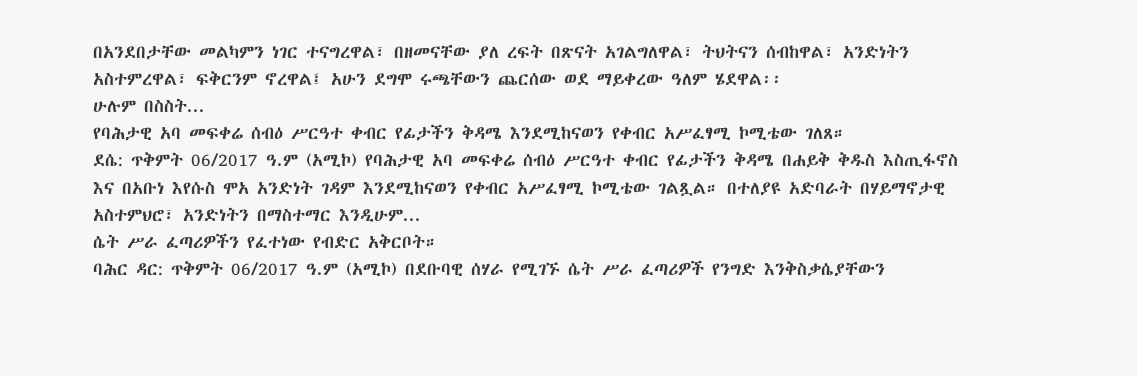በአንደበታቸው መልካምን ነገር ተናግረዋል፣ በዘመናቸው ያለ ረፍት በጽናት አገልግለዋል፣ ትህትናን ሰብከዋል፣ አንድነትን አስተምረዋል፣ ፍቅርንም ኖረዋል፤ አሁን ደግሞ ሩጫቸውን ጨርሰው ወደ ማይቀረው ዓለም ሄደዋል፡፡
ሁሉም በስስት...
የባሕታዊ አባ መፍቀሬ ሰብዕ ሥርዓተ ቀብር የፊታችን ቅዳሜ እንደሚከናወን የቀብር አሥፈፃሚ ኮሚቴው ገለጸ።
ደሴ: ጥቅምት 06/2017 ዓ.ም (አሚኮ) የባሕታዊ አባ መፍቀሬ ሰብዕ ሥርዓተ ቀብር የፊታችን ቅዳሜ በሐይቅ ቅዱስ እስጢፋኖስ እና በአቡነ እየሱስ ሞአ አንድነት ገዳም እንደሚከናወን የቀብር አሥፈፃሚ ኮሚቴው ገልጿል። በተለያዩ አድባራት በሃይማኖታዊ አስተምህሮ፣ አንድነትን በማስተማር እንዲሁም...
ሴት ሥራ ፈጣሪዎችን የፈተነው የብድር አቅርቦት።
ባሕር ዳር: ጥቅምት 06/2017 ዓ.ም (አሚኮ) በደቡባዊ ሰሃራ የሚገኙ ሴት ሥራ ፈጣሪዎች የንግድ እንቅስቃሴያቸውን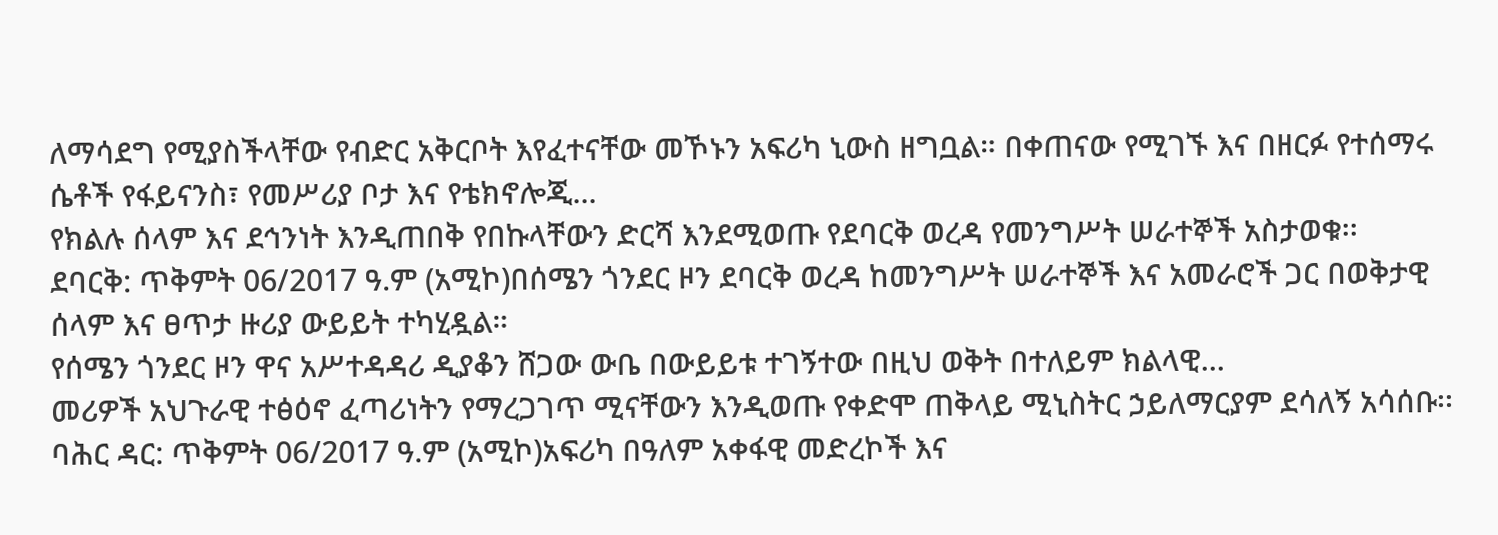ለማሳደግ የሚያስችላቸው የብድር አቅርቦት እየፈተናቸው መኾኑን አፍሪካ ኒውስ ዘግቧል። በቀጠናው የሚገኙ እና በዘርፉ የተሰማሩ ሴቶች የፋይናንስ፣ የመሥሪያ ቦታ እና የቴክኖሎጂ...
የክልሉ ሰላም እና ደኅንነት እንዲጠበቅ የበኩላቸውን ድርሻ እንደሚወጡ የደባርቅ ወረዳ የመንግሥት ሠራተኞች አስታወቁ፡፡
ደባርቅ: ጥቅምት 06/2017 ዓ.ም (አሚኮ)በሰሜን ጎንደር ዞን ደባርቅ ወረዳ ከመንግሥት ሠራተኞች እና አመራሮች ጋር በወቅታዊ ሰላም እና ፀጥታ ዙሪያ ውይይት ተካሂዷል።
የሰሜን ጎንደር ዞን ዋና አሥተዳዳሪ ዲያቆን ሸጋው ውቤ በውይይቱ ተገኝተው በዚህ ወቅት በተለይም ክልላዊ...
መሪዎች አህጉራዊ ተፅዕኖ ፈጣሪነትን የማረጋገጥ ሚናቸውን እንዲወጡ የቀድሞ ጠቅላይ ሚኒስትር ኃይለማርያም ደሳለኝ አሳሰቡ፡፡
ባሕር ዳር: ጥቅምት 06/2017 ዓ.ም (አሚኮ)አፍሪካ በዓለም አቀፋዊ መድረኮች እና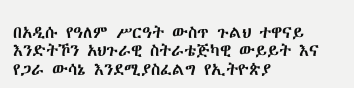በአዲሱ የዓለም ሥርዓት ውስጥ ጉልህ ተዋናይ እንድትኾን አህጉራዊ ስትራቴጅካዊ ውይይት እና የጋራ ውሳኔ እንደሚያስፈልግ የኢትዮጵያ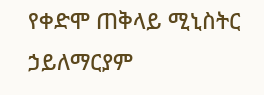የቀድሞ ጠቅላይ ሚኒስትር ኃይለማርያም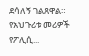ደሳለኝ ገልጸዋል። የአህጉሪቱ መሪዎች የፖሊሲ...